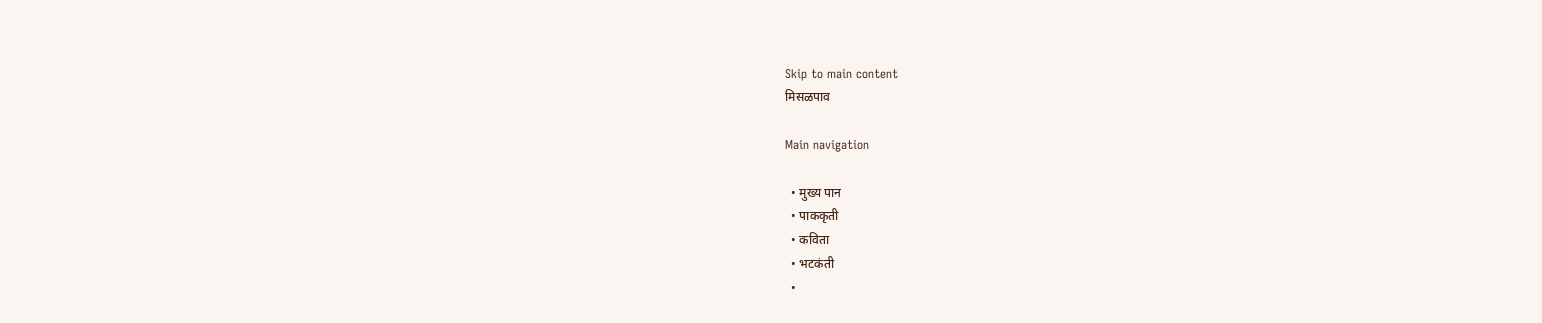Skip to main content
मिसळपाव

Main navigation

  • मुख्य पान
  • पाककृती
  • कविता
  • भटकंती
  •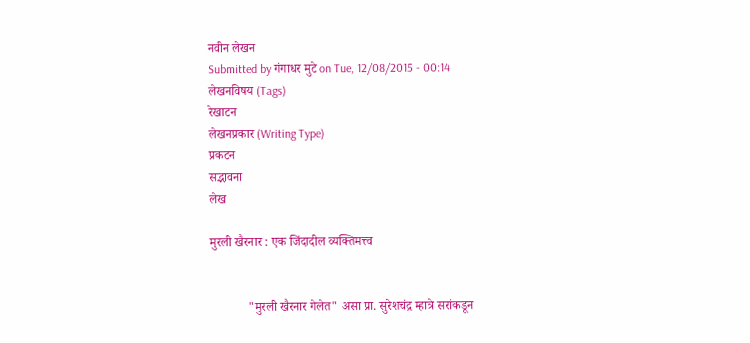नवीन लेखन
Submitted by गंगाधर मुटे on Tue, 12/08/2015 - 00:14
लेखनविषय (Tags)
रेखाटन
लेखनप्रकार (Writing Type)
प्रकटन
सद्भावना
लेख

मुरली खैरनार : एक जिंदादील व्यक्तिमत्त्व


            "मुरली खैरनार गेलेत" असा प्रा. सुरेशचंद्र म्हात्रे सरांकडून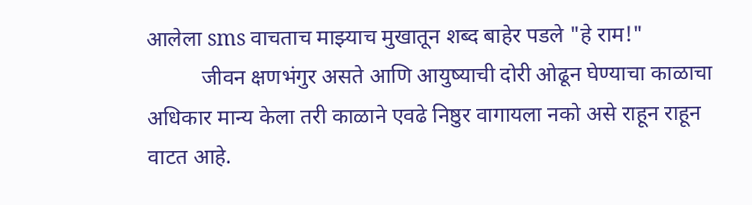आलेला sms वाचताच माझ्याच मुखातून शब्द बाहेर पडले "हे राम!"
          जीवन क्षणभंगुर असते आणि आयुष्याची दोरी ओढून घेण्याचा काळाचा अधिकार मान्य केला तरी काळाने एवढे निष्ठुर वागायला नको असे राहून राहून वाटत आहे.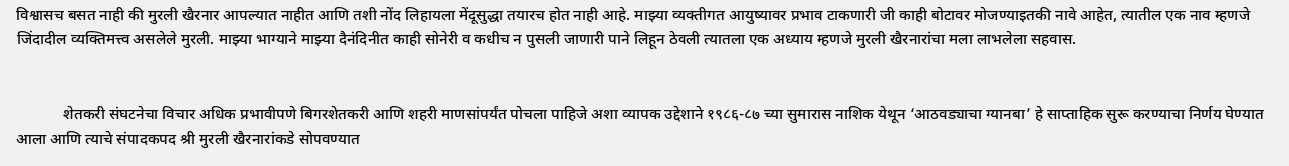विश्वासच बसत नाही की मुरली खैरनार आपल्यात नाहीत आणि तशी नोंद लिहायला मेंदूसुद्धा तयारच होत नाही आहे. माझ्या व्यक्तीगत आयुष्यावर प्रभाव टाकणारी जी काही बोटावर मोजण्याइतकी नावे आहेत, त्यातील एक नाव म्हणजे जिंदादील व्यक्तिमत्त्व असलेले मुरली. माझ्या भाग्याने माझ्या दैनंदिनीत काही सोनेरी व कधीच न पुसली जाणारी पाने लिहून ठेवली त्यातला एक अध्याय म्हणजे मुरली खैरनारांचा मला लाभलेला सहवास.


            शेतकरी संघटनेचा विचार अधिक प्रभावीपणे बिगरशेतकरी आणि शहरी माणसांपर्यंत पोचला पाहिजे अशा व्यापक उद्देशाने १९८६-८७ च्या सुमारास नाशिक येथून ‘आठवड्याचा ग्यानबा’ हे साप्ताहिक सुरू करण्याचा निर्णय घेण्यात आला आणि त्याचे संपादकपद श्री मुरली खैरनारांकडे सोपवण्यात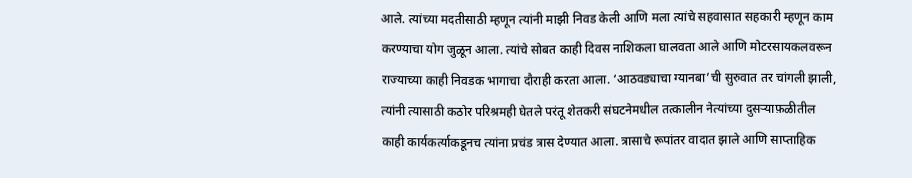आले. त्यांच्या मदतीसाठी म्हणून त्यांनी माझी निवड केली आणि मला त्यांचे सहवासात सहकारी म्हणून काम करण्याचा योग जुळून आला. त्यांचे सोबत काही दिवस नाशिकला घालवता आले आणि मोटरसायकलवरून राज्याच्या काही निवडक भागाचा दौराही करता आला. ‘आठवड्याचा ग्यानबा’ची सुरुवात तर चांगली झाली, त्यांनी त्यासाठी कठोर परिश्रमही घेतले परंतू शेतकरी संघटनेमधील तत्कालीन नेत्यांच्या दुसर्‍याफ़ळीतील काही कार्यकर्त्याकडूनच त्यांना प्रचंड त्रास देण्यात आला. त्रासाचे रूपांतर वादात झाले आणि साप्ताहिक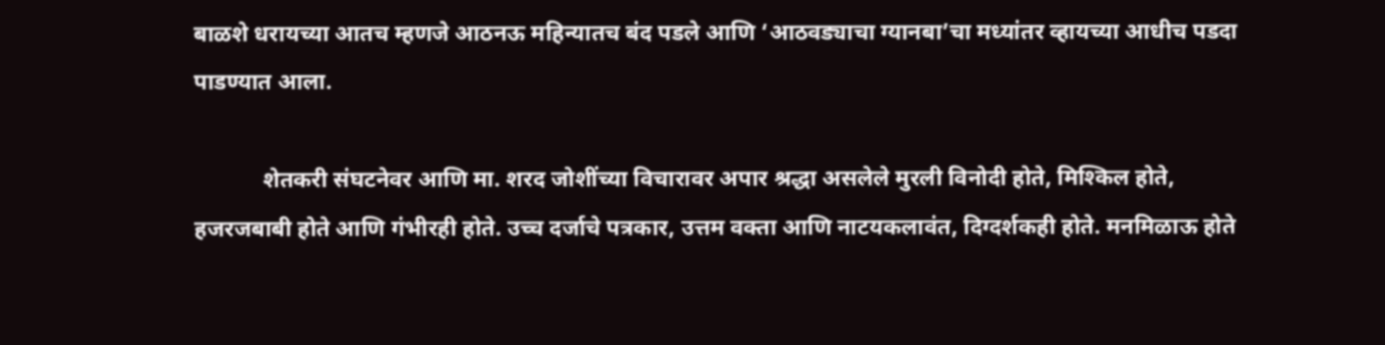बाळशे धरायच्या आतच म्हणजे आठनऊ महिन्यातच बंद पडले आणि ‘आठवड्याचा ग्यानबा’चा मध्यांतर व्हायच्या आधीच पडदा पाडण्यात आला.

            शेतकरी संघटनेवर आणि मा. शरद जोशींच्या विचारावर अपार श्रद्धा असलेले मुरली विनोदी होते, मिश्किल होते, हजरजबाबी होते आणि गंभीरही होते. उच्च दर्जाचे पत्रकार, उत्तम वक्ता आणि नाटयकलावंत, दिग्दर्शकही होते. मनमिळाऊ होते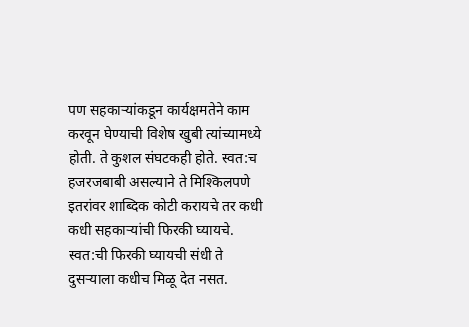पण सहकार्‍यांकडून कार्यक्षमतेने काम करवून घेण्याची विशेष खुबी त्यांच्यामध्ये होती. ते कुशल संघटकही होते. स्वत:च हजरजबाबी असल्याने ते मिश्किलपणे इतरांवर शाब्दिक कोटी करायचे तर कधी कधी सहकार्‍यांची फिरकी घ्यायचे. स्वत:ची फिरकी घ्यायची संधी ते दुसर्‍याला कधीच मिळू देत नसत.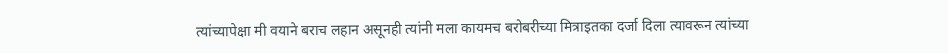त्यांच्यापेक्षा मी वयाने बराच लहान असूनही त्यांनी मला कायमच बरोबरीच्या मित्राइतका दर्जा दिला त्यावरून त्यांच्या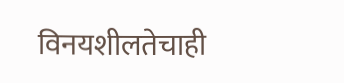विनयशीलतेचाही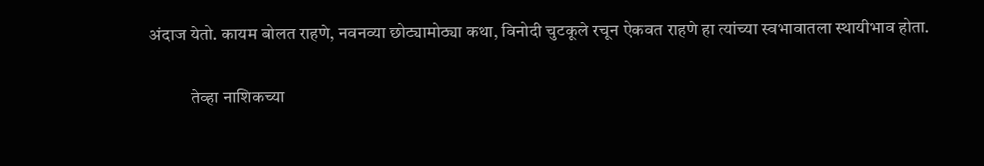अंदाज येतो. कायम बोलत राहणे, नवनव्या छोट्यामोठ्या कथा, विनोदी चुटकूले रचून ऐकवत राहणे हा त्यांच्या स्वभावातला स्थायीभाव होता.

            तेव्हा नाशिकच्या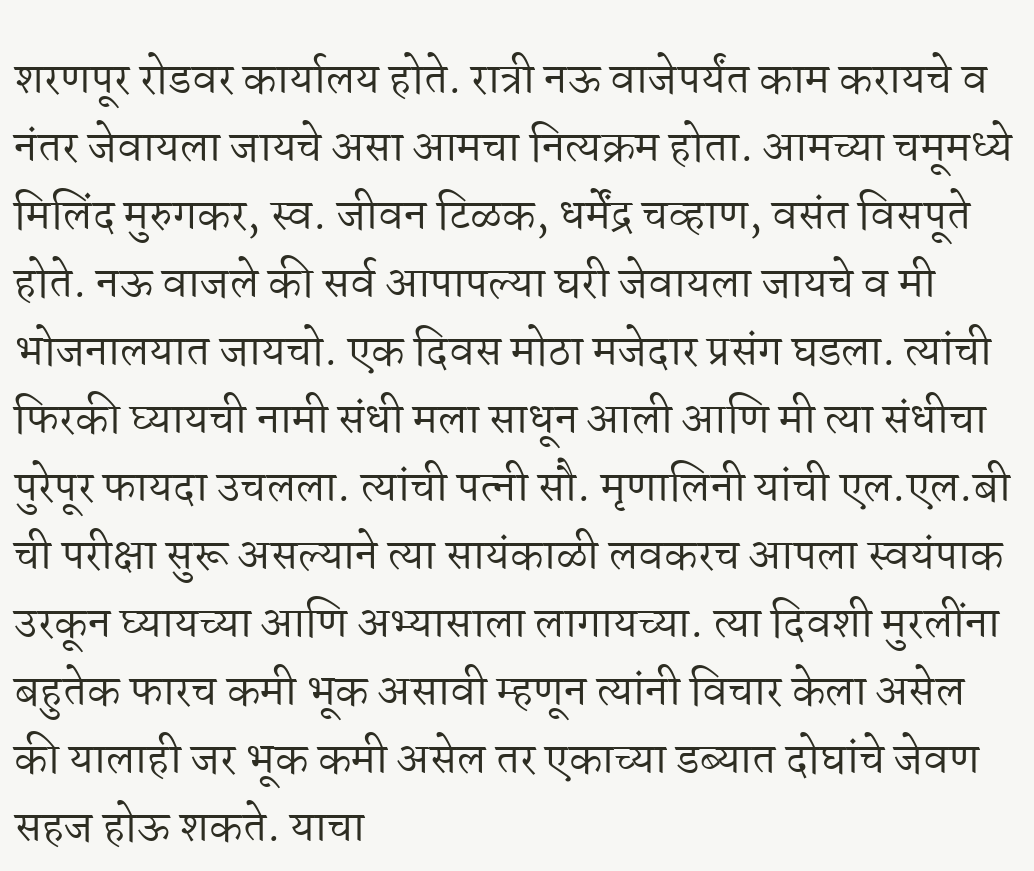शरणपूर रोडवर कार्यालय होते. रात्री नऊ वाजेपर्यंत काम करायचे व नंतर जेवायला जायचे असा आमचा नित्यक्रम होता. आमच्या चमूमध्ये मिलिंद मुरुगकर, स्व. जीवन टिळक, धर्मेंद्र चव्हाण, वसंत विसपूते होते. नऊ वाजले की सर्व आपापल्या घरी जेवायला जायचे व मी भोजनालयात जायचो. एक दिवस मोठा मजेदार प्रसंग घडला. त्यांची फिरकी घ्यायची नामी संधी मला साधून आली आणि मी त्या संधीचा पुरेपूर फायदा उचलला. त्यांची पत्नी सौ. मृणालिनी यांची एल.एल.बी ची परीक्षा सुरू असल्याने त्या सायंकाळी लवकरच आपला स्वयंपाक उरकून घ्यायच्या आणि अभ्यासाला लागायच्या. त्या दिवशी मुरलींना बहुतेक फारच कमी भूक असावी म्हणून त्यांनी विचार केला असेल की यालाही जर भूक कमी असेल तर एकाच्या डब्यात दोघांचे जेवण सहज होऊ शकते. याचा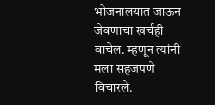भोजनालयात जाऊन जेवणाचा खर्चही वाचेल. म्हणून त्यांनी मला सहजपणे विचारले.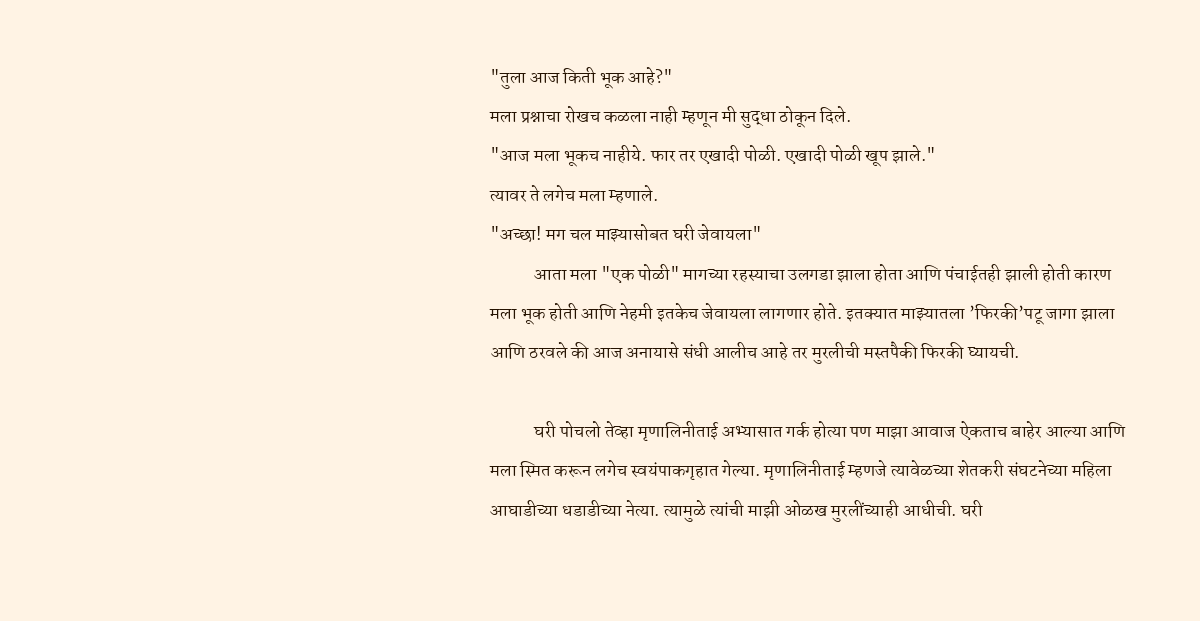"तुला आज किती भूक आहे?"
मला प्रश्नाचा रोखच कळला नाही म्हणून मी सुद्धा ठोकून दिले.
"आज मला भूकच नाहीये. फार तर एखादी पोळी. एखादी पोळी खूप झाले."
त्यावर ते लगेच मला म्हणाले.
"अच्छा! मग चल माझ्यासोबत घरी जेवायला"
            आता मला "एक पोळी" मागच्या रहस्याचा उलगडा झाला होता आणि पंचाईतही झाली होती कारण मला भूक होती आणि नेहमी इतकेच जेवायला लागणार होते. इतक्यात माझ्यातला ’फिरकी’पटू जागा झाला आणि ठरवले की आज अनायासे संधी आलीच आहे तर मुरलीची मस्तपैकी फिरकी घ्यायची.

            घरी पोचलो तेव्हा मृणालिनीताई अभ्यासात गर्क होत्या पण माझा आवाज ऐकताच बाहेर आल्या आणि मला स्मित करून लगेच स्वयंपाकगृहात गेल्या. मृणालिनीताई म्हणजे त्यावेळच्या शेतकरी संघटनेच्या महिला आघाडीच्या धडाडीच्या नेत्या. त्यामुळे त्यांची माझी ओळख मुरलींच्याही आधीची. घरी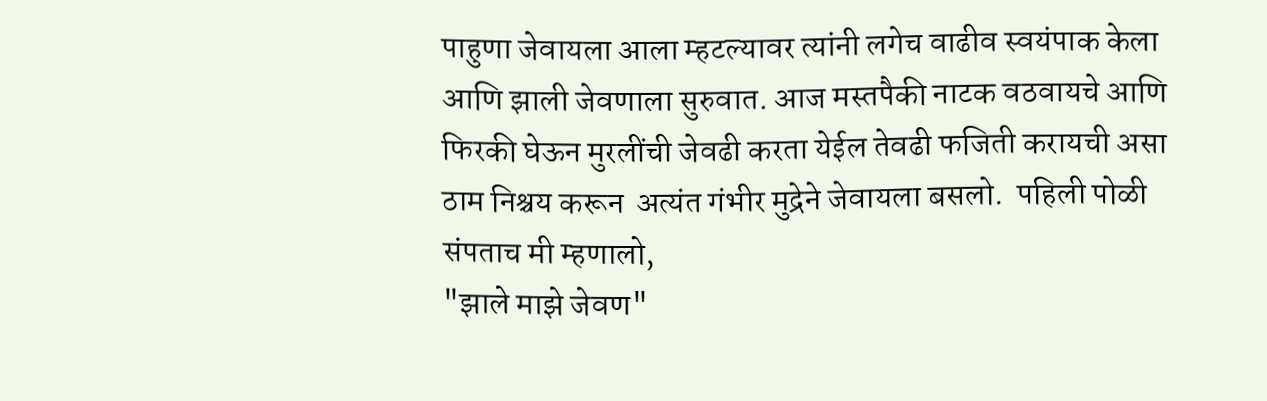पाहुणा जेवायला आला म्हटल्यावर त्यांनी लगेच वाढीव स्वयंपाक केला आणि झाली जेवणाला सुरुवात. आज मस्तपैकी नाटक वठवायचे आणि फिरकी घेऊन मुरलींची जेवढी करता येईल तेवढी फजिती करायची असा ठाम निश्चय करून  अत्यंत गंभीर मुद्रेने जेवायला बसलो.  पहिली पोळी संपताच मी म्हणालो,
"झाले माझे जेवण"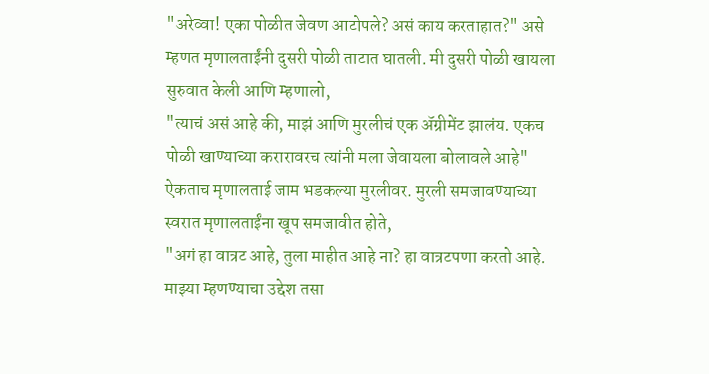"अरेव्वा! एका पोळीत जेवण आटोपले? असं काय करताहात?" असे म्हणत मृणालताईंनी दुसरी पोळी ताटात घातली. मी दुसरी पोळी खायला सुरुवात केली आणि म्हणालो,
"त्याचं असं आहे की, माझं आणि मुरलीचं एक अ‍ॅग्रीमेंट झालंय. एकच पोळी खाण्याच्या करारावरच त्यांनी मला जेवायला बोलावले आहे"
ऐकताच मृणालताई जाम भडकल्या मुरलीवर. मुरली समजावण्याच्या स्वरात मृणालताईंना खूप समजावीत होते,
"अगं हा वात्रट आहे, तुला माहीत आहे ना? हा वात्रटपणा करतो आहे. माझ्या म्हणण्याचा उद्देश तसा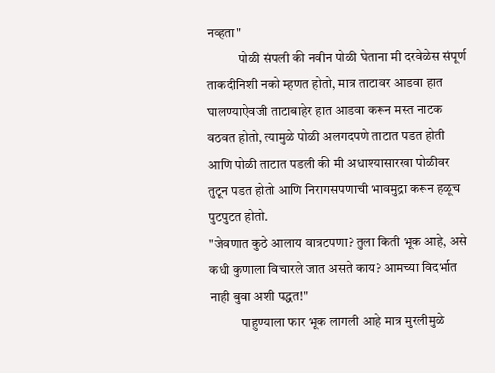नव्हता"
            पोळी संपली की नवीन पोळी घेताना मी दरवेळेस संपूर्ण ताकदीनिशी नको म्हणत होतो, मात्र ताटावर आडवा हात घालण्याऐवजी ताटाबाहेर हात आडवा करून मस्त नाटक वठवत होतो, त्यामुळे पोळी अलगदपणे ताटात पडत होती आणि पोळी ताटात पडली की मी अधाश्यासारखा पोळीवर तुटून पडत होतो आणि निरागसपणाची भावमुद्रा करून हळूच पुटपुटत होतो.
"जेवणात कुठे आलाय वात्रटपणा? तुला किती भूक आहे, असे कधी कुणाला विचारले जात असते काय? आमच्या विदर्भात नाही बुवा अशी पद्धत!"
            पाहुण्याला फार भूक लागली आहे मात्र मुरलीमुळे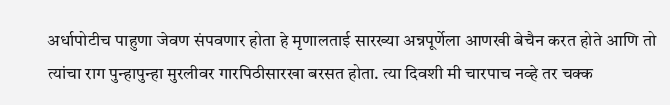अर्धापोटीच पाहुणा जेवण संपवणार होता हे मृणालताई सारख्या अन्नपूर्णेला आणखी बेचैन करत होते आणि तो त्यांचा राग पुन्हापुन्हा मुरलीवर गारपिठीसारखा बरसत होता. त्या दिवशी मी चारपाच नव्हे तर चक्क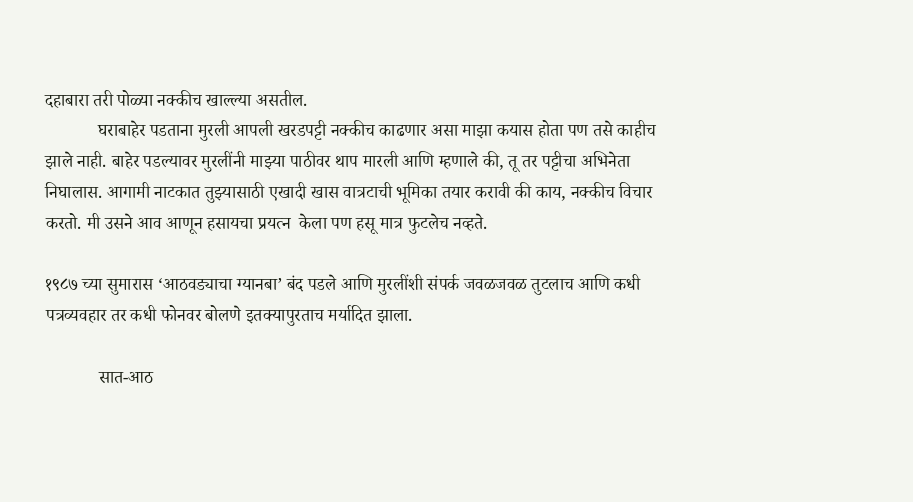दहाबारा तरी पोळ्या नक्कीच खाल्ल्या असतील.
            घराबाहेर पडताना मुरली आपली खरडपट्टी नक्कीच काढणार असा माझा कयास होता पण तसे काहीच झाले नाही. बाहेर पडल्यावर मुरलींनी माझ्या पाठीवर थाप मारली आणि म्हणाले की, तू तर पट्टीचा अभिनेता निघालास. आगामी नाटकात तुझ्यासाठी एखादी खास वात्रटाची भूमिका तयार करावी की काय, नक्कीच विचार करतो. मी उसने आव आणून हसायचा प्रयत्न  केला पण हसू मात्र फुटलेच नव्हते.

१९८७ च्या सुमारास ‘आठवड्याचा ग्यानबा’ बंद पडले आणि मुरलींशी संपर्क जवळजवळ तुटलाच आणि कधी पत्रव्यवहार तर कधी फोनवर बोलणे इतक्यापुरताच मर्यादित झाला.

            सात-आठ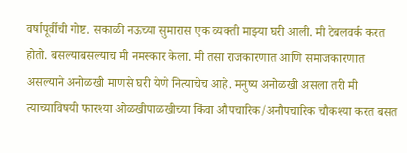वर्षापूर्वीची गोष्ट. सकाळी नऊच्या सुमारास एक व्यक्ती माझ्या घरी आली. मी टेबलवर्क करत होतो. बसल्याबसल्याच मी नमस्कार केला. मी तसा राजकारणात आणि समाजकारणात असल्याने अनोळखी माणसे घरी येणे नित्याचेच आहे. मनुष्य अनोळखी असला तरी मी त्याच्याविषयी फारश्या ओळखीपाळखीच्या किंवा औपचारिक/अनौपचारिक चौकश्या करत बसत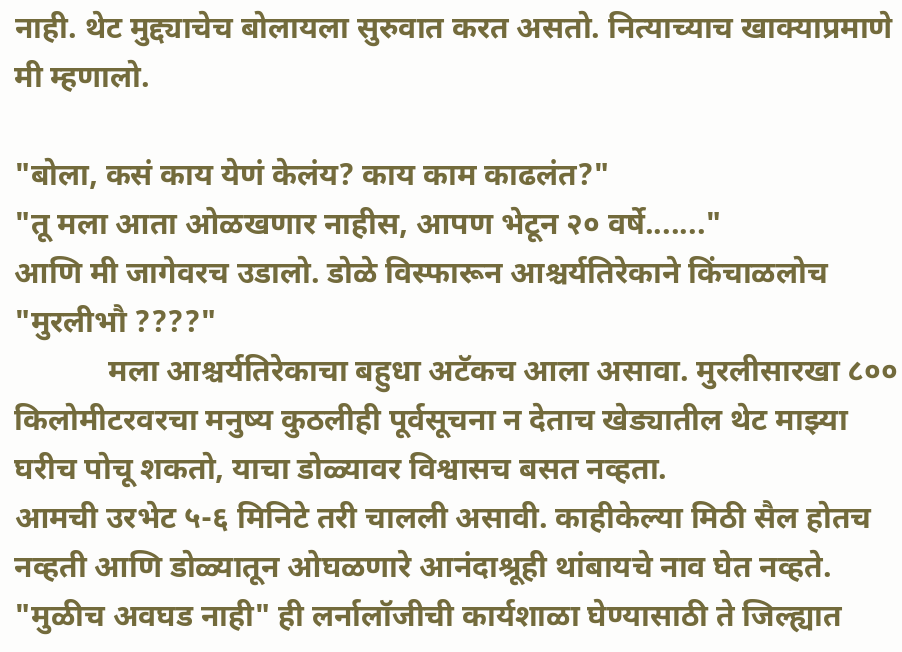नाही. थेट मुद्द्याचेच बोलायला सुरुवात करत असतो. नित्याच्याच खाक्याप्रमाणे मी म्हणालो.

"बोला, कसं काय येणं केलंय? काय काम काढलंत?"
"तू मला आता ओळखणार नाहीस, आपण भेटून २० वर्षे......."
आणि मी जागेवरच उडालो. डोळे विस्फारून आश्चर्यतिरेकाने किंचाळलोच
"मुरलीभौ ????"
            मला आश्चर्यतिरेकाचा बहुधा अटॅकच आला असावा. मुरलीसारखा ८०० किलोमीटरवरचा मनुष्य कुठलीही पूर्वसूचना न देताच खेड्यातील थेट माझ्या घरीच पोचू शकतो, याचा डोळ्यावर विश्वासच बसत नव्हता.
आमची उरभेट ५-६ मिनिटे तरी चालली असावी. काहीकेल्या मिठी सैल होतच नव्हती आणि डोळ्यातून ओघळणारे आनंदाश्रूही थांबायचे नाव घेत नव्हते.
"मुळीच अवघड नाही" ही लर्नालॉजीची कार्यशाळा घेण्यासाठी ते जिल्ह्यात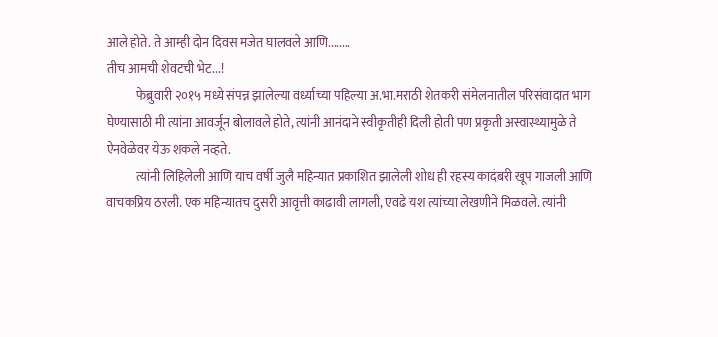आले होते. ते आम्ही दोन दिवस मजेत घालवले आणि........
तीच आमची शेवटची भेट...!
            फेब्रुवारी २०१५ मध्ये संपन्न झालेल्या वर्ध्याच्या पहिल्या अ.भा.मराठी शेतकरी संमेलनातील परिसंवादात भाग घेण्यासाठी मी त्यांना आवर्जून बोलावले होते, त्यांनी आनंदाने स्वीकृतीही दिली होती पण प्रकृती अस्वास्थ्यामुळे ते ऐनवेळेवर येऊ शकले नव्हते.
            त्यांनी लिहिलेली आणि याच वर्षी जुलै महिन्यात प्रकाशित झालेली शोध ही रहस्य कादंबरी खूप गाजली आणि वाचकप्रिय ठरली. एक महिन्यातच दुसरी आवृत्ती काढावी लागली, एवढे यश त्यांच्या लेखणीने मिळवले. त्यांनी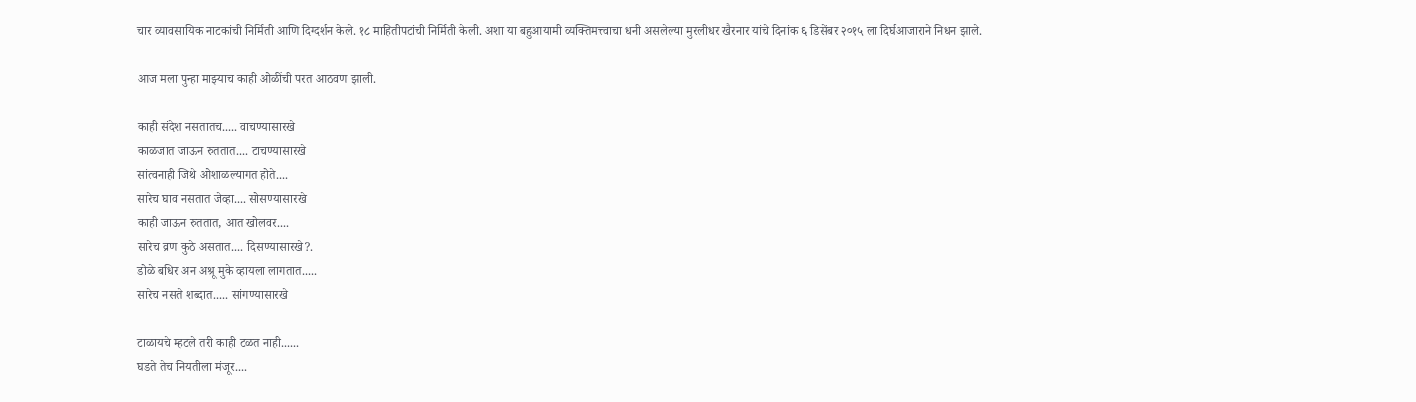चार व्यावसायिक नाटकांची निर्मिती आणि दिग्दर्शन केले. १८ माहितीपटांची निर्मिती केली. अशा या बहुआयामी व्यक्तिमत्त्वाचा धनी असलेल्या मुरलीधर खैरनार यांचे दिनांक ६ डिसेंबर २०१५ ला दिर्घआजाराने निधन झाले.

आज मला पुन्हा माझ्याच काही ओळींची परत आठवण झाली.

काही संदेश नसतातच..... वाचण्यासारखे
काळजात जाऊन रुततात.... टाचण्यासारखे
सांत्वनाही जिथे ओशाळल्यागत होते....
सारेच घाव नसतात जेव्हा.... सोसण्यासारखे
काही जाऊन रुततात, आत खोलवर....
सारेच व्रण कुठे असतात.... दिसण्यासारखे?.
डोळे बधिर अन अश्रू मुके व्हायला लागतात.....
सारेच नसते शब्दात..... सांगण्यासारखे

टाळायचे म्हटले तरी काही टळत नाही......
घडते तेच नियतीला मंजूर....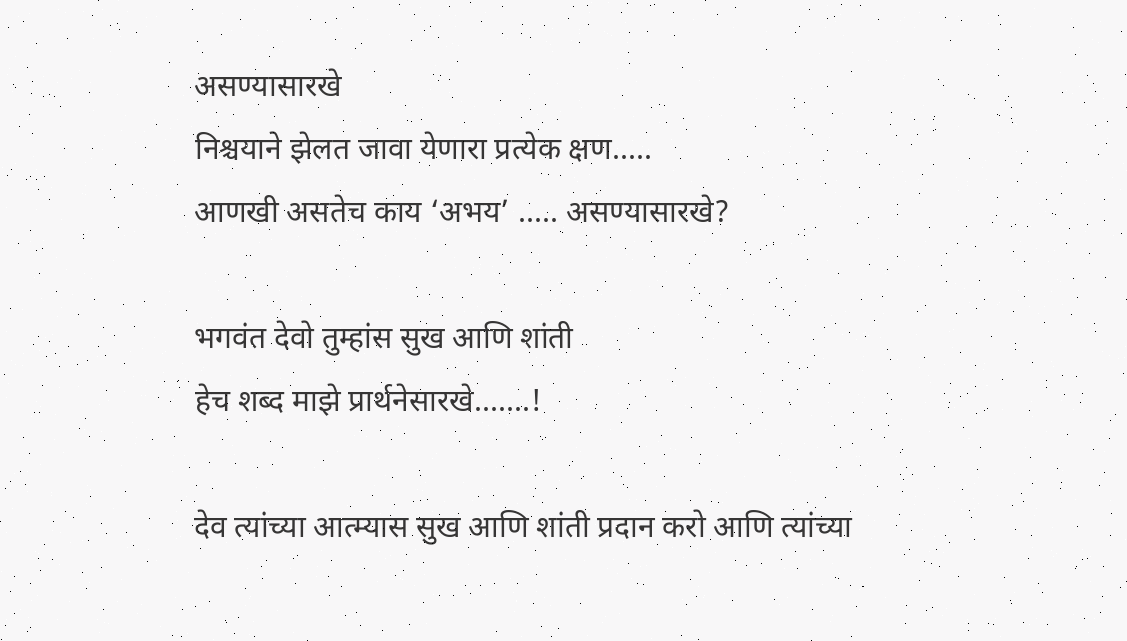असण्यासारखे
निश्चयाने झेलत जावा येणारा प्रत्येक क्षण.....
आणखी असतेच काय ‘अभय’ ..... असण्यासारखे?

भगवंत देवो तुम्हांस सुख आणि शांती
हेच शब्द माझे प्रार्थनेसारखे.......!

देव त्यांच्या आत्म्यास सुख आणि शांती प्रदान करो आणि त्यांच्या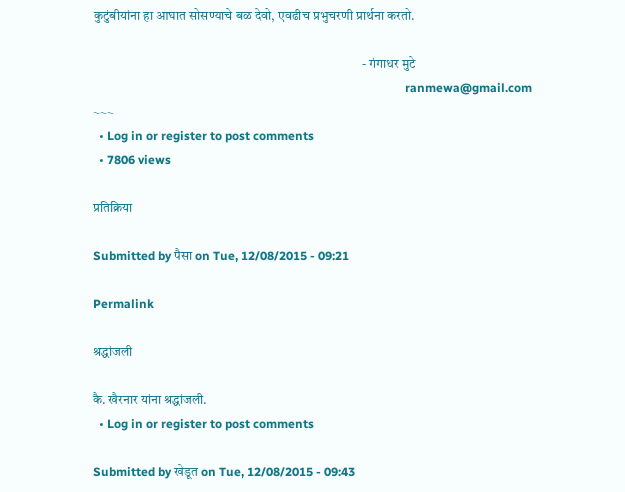कुटुंबीयांना हा आघात सोसण्याचे बळ देवो, एवढीच प्रभुचरणी प्रार्थना करतो.

                                                                                                      - गंगाधर मुटे
                                                                                                        ranmewa@gmail.com
~~~
  • Log in or register to post comments
  • 7806 views

प्रतिक्रिया

Submitted by पैसा on Tue, 12/08/2015 - 09:21

Permalink

श्रद्धांजली

कै. खैरनार यांना श्रद्धांजली.
  • Log in or register to post comments

Submitted by खेडूत on Tue, 12/08/2015 - 09:43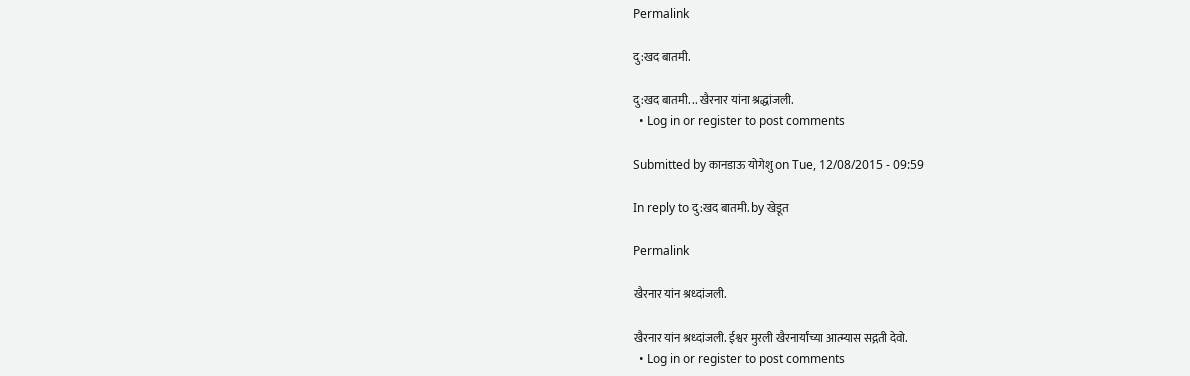Permalink

दु:खद बातमी.

दु:खद बातमी. .. खैरनार यांना श्रद्धांजली.
  • Log in or register to post comments

Submitted by कानडाऊ योगेशु on Tue, 12/08/2015 - 09:59

In reply to दु:खद बातमी. by खेडूत

Permalink

खैरनार यांन श्रध्दांजली.

खैरनार यांन श्रध्दांजली. ईश्वर मुरली खैरनार्यांच्या आत्म्यास सद्गती देवो.
  • Log in or register to post comments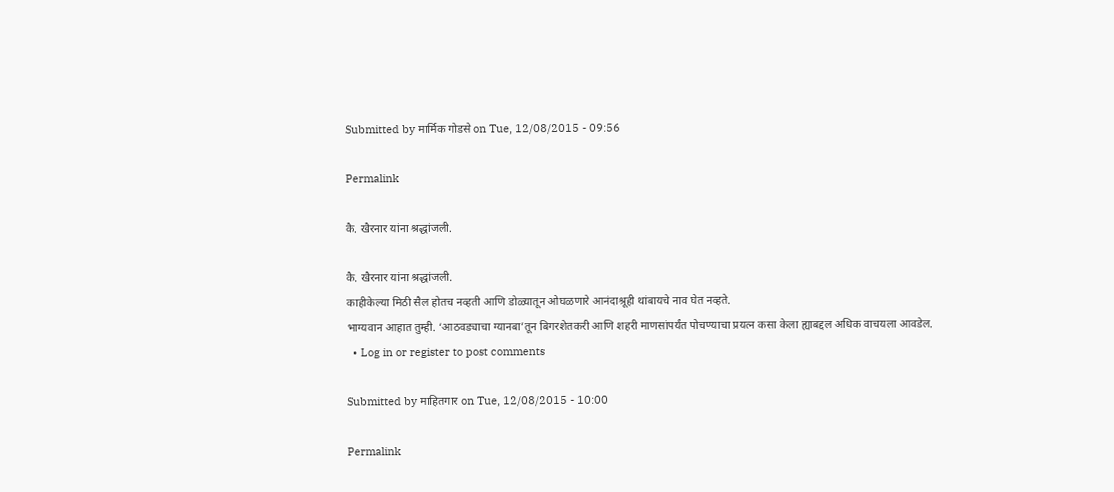Submitted by मार्मिक गोडसे on Tue, 12/08/2015 - 09:56

Permalink

कै. खैरनार यांना श्रद्धांजली.

कै. खैरनार यांना श्रद्धांजली.
काहीकेल्या मिठी सैल होतच नव्हती आणि डोळ्यातून ओघळणारे आनंदाश्रूही थांबायचे नाव घेत नव्हते.
भाग्यवान आहात तुम्ही. ‘आठवड्याचा ग्यानबा’तून बिगरशेतकरी आणि शहरी माणसांपर्यंत पोचण्याचा प्रयत्न कसा केला ह्याबद्दल अधिक वाचयला आवडेल.
  • Log in or register to post comments

Submitted by माहितगार on Tue, 12/08/2015 - 10:00

Permalink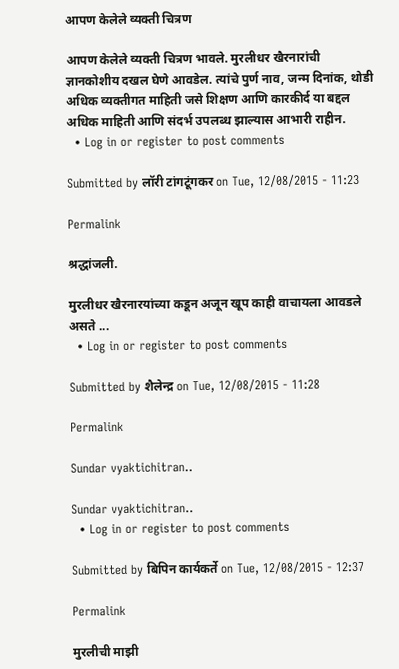आपण केलेले व्यक्ती चित्रण

आपण केलेले व्यक्ती चित्रण भावले. मुरलीधर खैरनारांची ज्ञानकोशीय दखल घेणे आवडेल. त्यांचे पुर्ण नाव, जन्म दिनांक, थोडी अधिक व्यक्तीगत माहिती जसे शिक्षण आणि कारकीर्द या बद्दल अधिक माहिती आणि संदर्भ उपलब्ध झाल्यास आभारी राहीन.
  • Log in or register to post comments

Submitted by लॉरी टांगटूंगकर on Tue, 12/08/2015 - 11:23

Permalink

श्रद्धांजली.

मुरलीधर खैरनारयांच्या कडून अजून खूप काही वाचायला आवडले असते ...
  • Log in or register to post comments

Submitted by शैलेन्द्र on Tue, 12/08/2015 - 11:28

Permalink

Sundar vyaktichitran..

Sundar vyaktichitran..
  • Log in or register to post comments

Submitted by बिपिन कार्यकर्ते on Tue, 12/08/2015 - 12:37

Permalink

मुरलीची माझी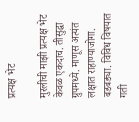प्रत्यक्ष भेट

मुरलीची माझी प्रत्यक्ष भेट केवळ एकदाच. तीसुद्धा ग्रुपमध्ये. माणूस अत्यंत लक्षात राहाण्याजोगा. बडबड्या. विविध विषयात गती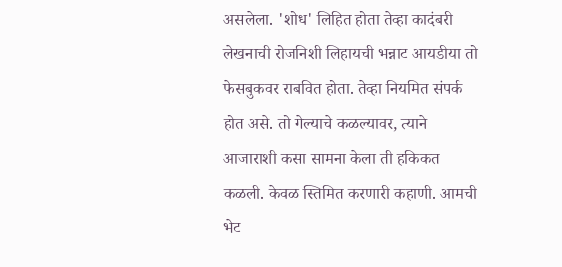असलेला. 'शोध' लिहित होता तेव्हा कादंबरी लेखनाची रोजनिशी लिहायची भन्नाट आयडीया तो फेसबुकवर राबवित होता. तेव्हा नियमित संपर्क होत असे. तो गेल्याचे कळल्यावर, त्याने आजाराशी कसा सामना केला ती हकिकत कळली. केवळ स्तिमित करणारी कहाणी. आमची भेट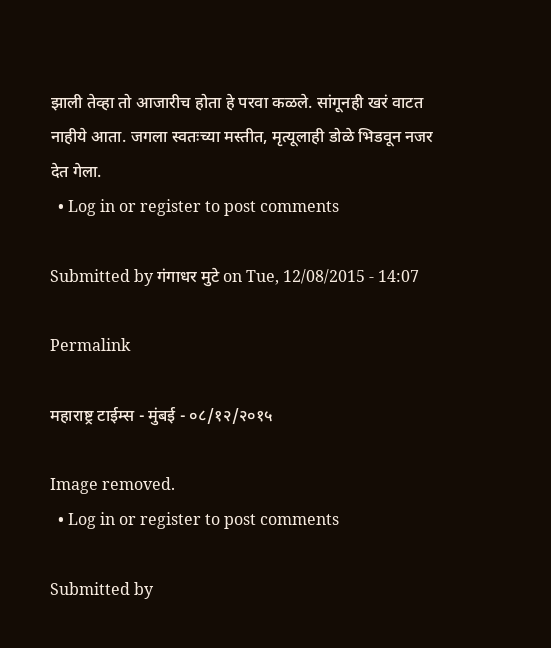झाली तेव्हा तो आजारीच होता हे परवा कळले. सांगूनही खरं वाटत नाहीये आता. जगला स्वतःच्या मस्तीत, मृत्यूलाही डोळे भिडवून नजर देत गेला.
  • Log in or register to post comments

Submitted by गंगाधर मुटे on Tue, 12/08/2015 - 14:07

Permalink

महाराष्ट्र टाईम्स - मुंबई - ०८/१२/२०१५

Image removed.
  • Log in or register to post comments

Submitted by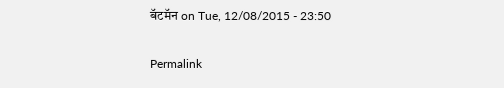बॅटमॅन on Tue, 12/08/2015 - 23:50

Permalink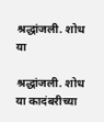श्रद्धांजली. शोध या

श्रद्धांजली. शोध या कादंबरीच्या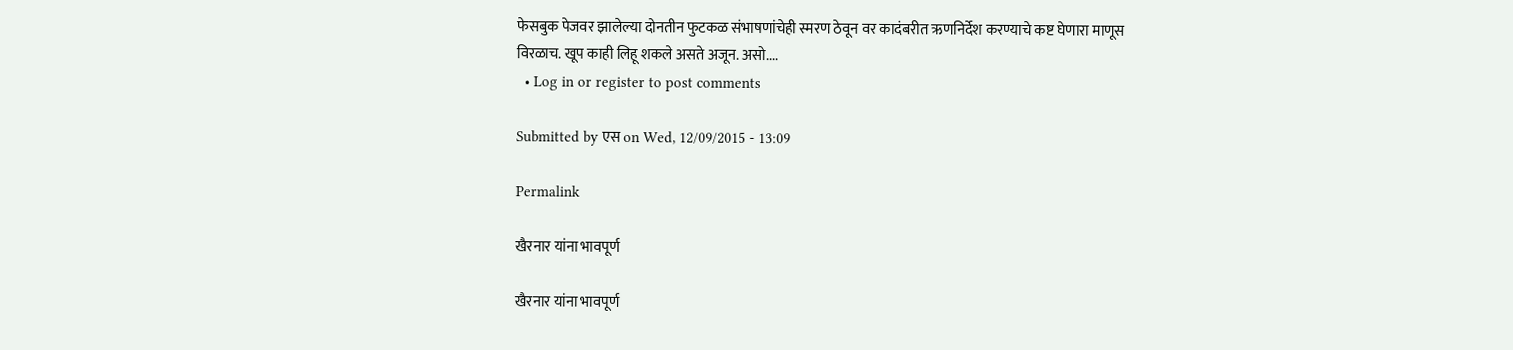फेसबुक पेजवर झालेल्या दोनतीन फुटकळ संभाषणांचेही स्मरण ठेवून वर कादंबरीत ऋणनिर्देश करण्याचे कष्ट घेणारा माणूस विरळाच. खूप काही लिहू शकले असते अजून. असो....
  • Log in or register to post comments

Submitted by एस on Wed, 12/09/2015 - 13:09

Permalink

खैरनार यांना भावपूर्ण

खैरनार यांना भावपूर्ण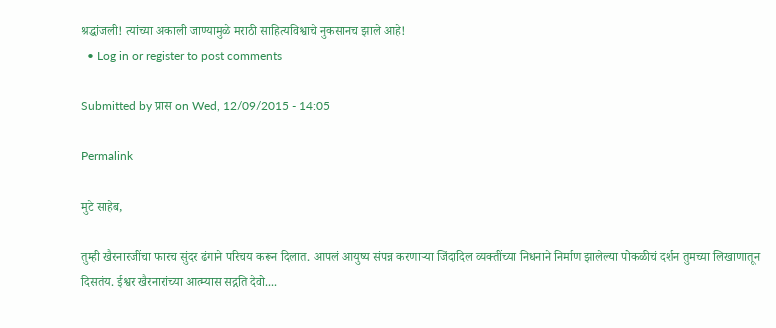श्रद्धांजली! त्यांच्या अकाली जाण्यामुळे मराठी साहित्यविश्वाचे नुकसानच झाले आहे!
  • Log in or register to post comments

Submitted by प्रास on Wed, 12/09/2015 - 14:05

Permalink

मुटे साहेब,

तुम्ही खैरनारजींचा फारच सुंदर ढंगाने परिचय करून दिलात. आपलं आयुष्य संपन्न करणार्‍या जिंदादिल व्यक्तींच्या निधनाने निर्माण झालेल्या पोकळीचं दर्शन तुमच्या लिखाणातून दिसतंय. ईश्वर खैरनारांच्या आत्म्यास सद्गति देवो....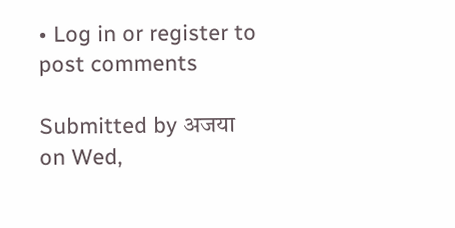• Log in or register to post comments

Submitted by अजया on Wed,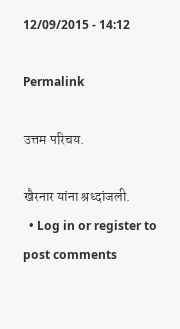12/09/2015 - 14:12

Permalink

उत्तम परिचय.

खैरनार यांना श्रध्दांजली.
  • Log in or register to post comments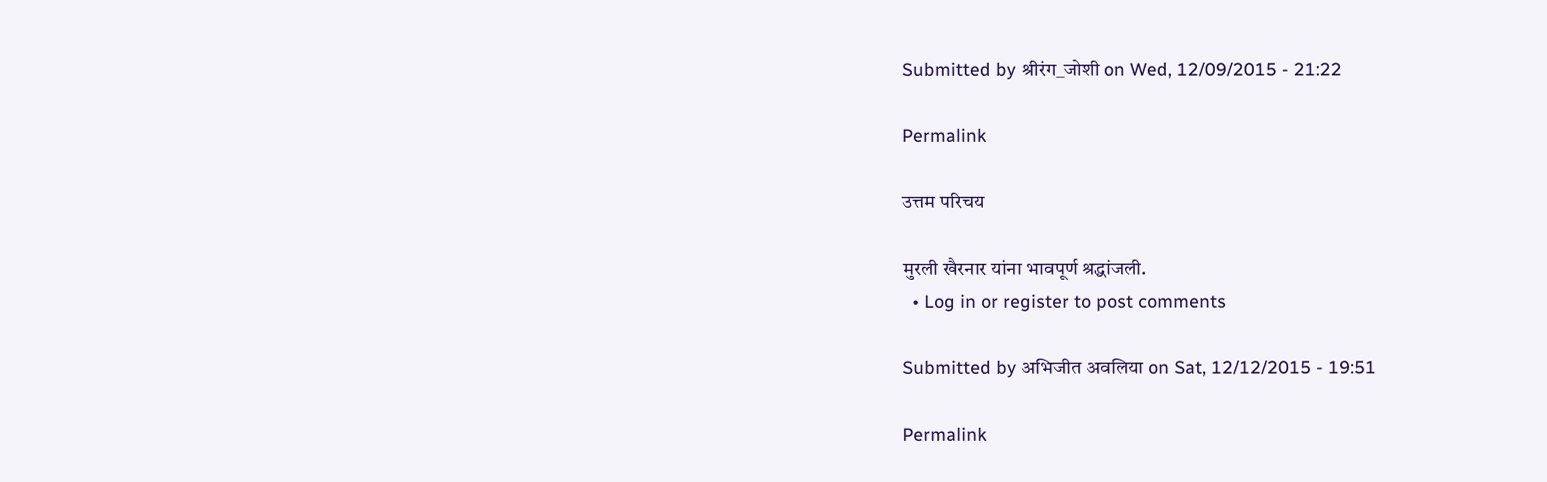Submitted by श्रीरंग_जोशी on Wed, 12/09/2015 - 21:22

Permalink

उत्तम परिचय

मुरली खैरनार यांना भावपूर्ण श्रद्धांजली.
  • Log in or register to post comments

Submitted by अभिजीत अवलिया on Sat, 12/12/2015 - 19:51

Permalink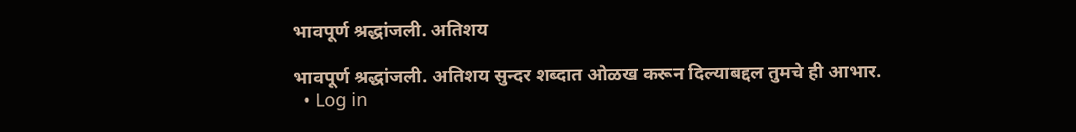भावपूर्ण श्रद्धांजली. अतिशय

भावपूर्ण श्रद्धांजली. अतिशय सुन्दर शब्दात ओळख करून दिल्याबद्दल तुमचे ही आभार.
  • Log in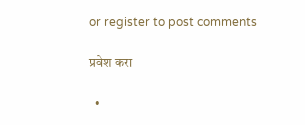or register to post comments

प्रवेश करा

  •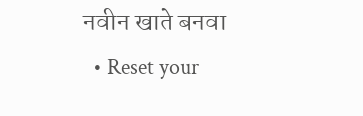नवीन खाते बनवा
  • Reset your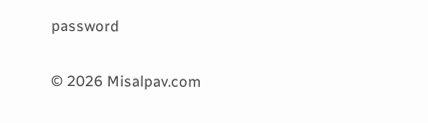password

© 2026 Misalpav.com